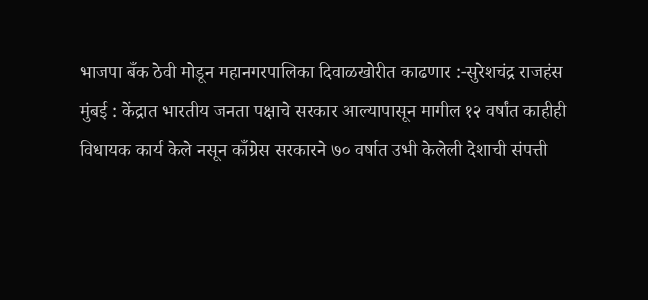भाजपा बँक ठेवी मोडून महानगरपालिका दिवाळखोरीत काढणार :-सुरेशचंद्र राजहंस
मुंबई : केंद्रात भारतीय जनता पक्षाचे सरकार आल्यापासून मागील १२ वर्षांत काहीही विधायक कार्य केले नसून काँग्रेस सरकारने ७० वर्षात उभी केलेली देशाची संपत्ती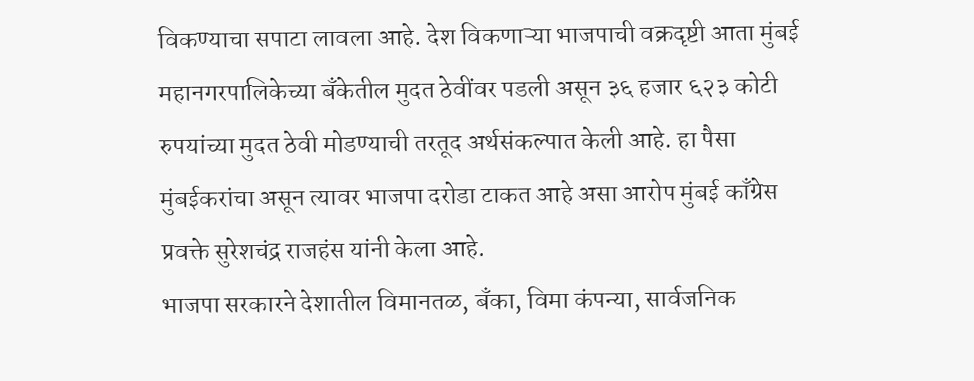विकण्याचा सपाटा लावला आहे. देश विकणाऱ्या भाजपाची वक्रदृष्टी आता मुंबई महानगरपालिकेच्या बँकेतील मुदत ठेवींवर पडली असून ३६ हजार ६२३ कोटी रुपयांच्या मुदत ठेवी मोडण्याची तरतूद अर्थसंकल्पात केली आहे. हा पैसा मुंबईकरांचा असून त्यावर भाजपा दरोडा टाकत आहे असा आरोप मुंबई काँग्रेस प्रवक्ते सुरेशचंद्र राजहंस यांनी केला आहे.
भाजपा सरकारने देशातील विमानतळ, बँका, विमा कंपन्या, सार्वजनिक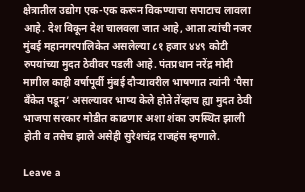क्षेत्रातील उद्योग एक-एक करून विकण्याचा सपाटाच लावला आहे. देश विकून देश चालवला जात आहे, आता त्यांची नजर मुंबई महानगरपालिकेत असलेल्या ८१ हजार ४४९ कोटी रुपयांच्या मुदत ठेवीवर पडली आहे. पंतप्रधान नरेंद्र मोदी मागील काही वर्षापूर्वी मुंबई दौऱ्यावरील भाषणात त्यांनी ‘पैसा बँकेत पडून’ असल्यावर भाष्य केले होते तेंव्हाच ह्या मुदत ठेवी भाजपा सरकार मोडीत काढणार अशा शंका उपस्थित झाली होती व तसेच झाले असेही सुरेशचंद्र राजहंस म्हणाले.

Leave a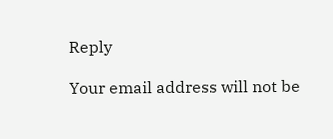Reply

Your email address will not be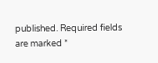published. Required fields are marked *